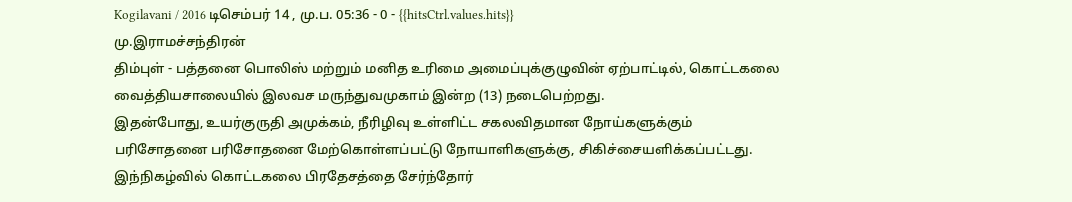Kogilavani / 2016 டிசெம்பர் 14 , மு.ப. 05:36 - 0 - {{hitsCtrl.values.hits}}
மு.இராமச்சந்திரன்
திம்புள் - பத்தனை பொலிஸ் மற்றும் மனித உரிமை அமைப்புக்குழுவின் ஏற்பாட்டில், கொட்டகலை வைத்தியசாலையில் இலவச மருந்துவமுகாம் இன்ற (13) நடைபெற்றது.
இதன்போது, உயர்குருதி அமுக்கம், நீரிழிவு உள்ளிட்ட சகலவிதமான நோய்களுக்கும் பரிசோதனை பரிசோதனை மேற்கொள்ளப்பட்டு நோயாளிகளுக்கு, சிகிச்சையளிக்கப்பட்டது.
இந்நிகழ்வில் கொட்டகலை பிரதேசத்தை சேர்ந்தோர்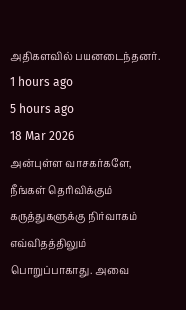அதிகளவில் பயனடைந்தனர்.
1 hours ago
5 hours ago
18 Mar 2026
அன்புள்ள வாசகர்களே,
நீங்கள் தெரிவிக்கும் கருத்துகளுக்கு நிர்வாகம் எவ்விதத்திலும் பொறுப்பாகாது. அவை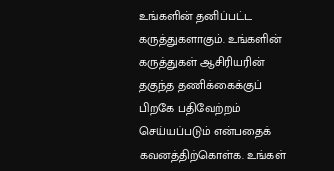உங்களின் தனிப்பட்ட கருத்துகளாகும். உங்களின் கருத்துகள் ஆசிரியரின் தகுந்த தணிக்கைக்குப் பிறகே பதிவேற்றம் செய்யப்படும் என்பதைக் கவனத்திற்கொள்க. உங்கள்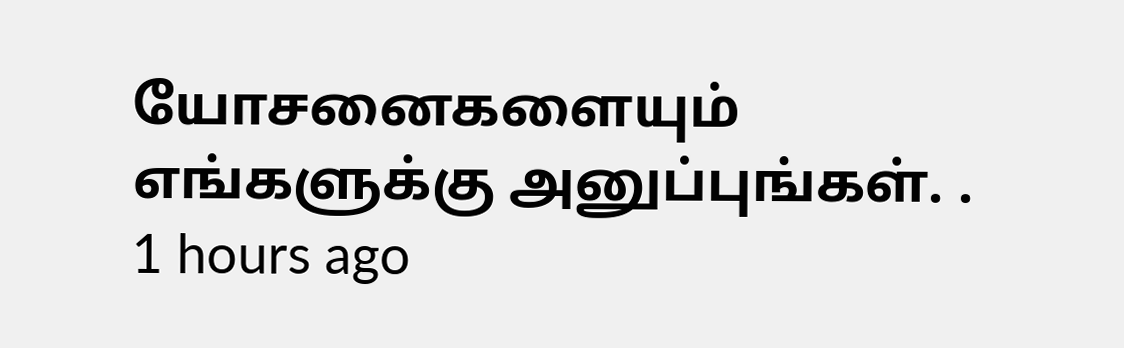யோசனைகளையும் எங்களுக்கு அனுப்புங்கள். .
1 hours ago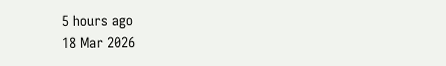5 hours ago
18 Mar 2026